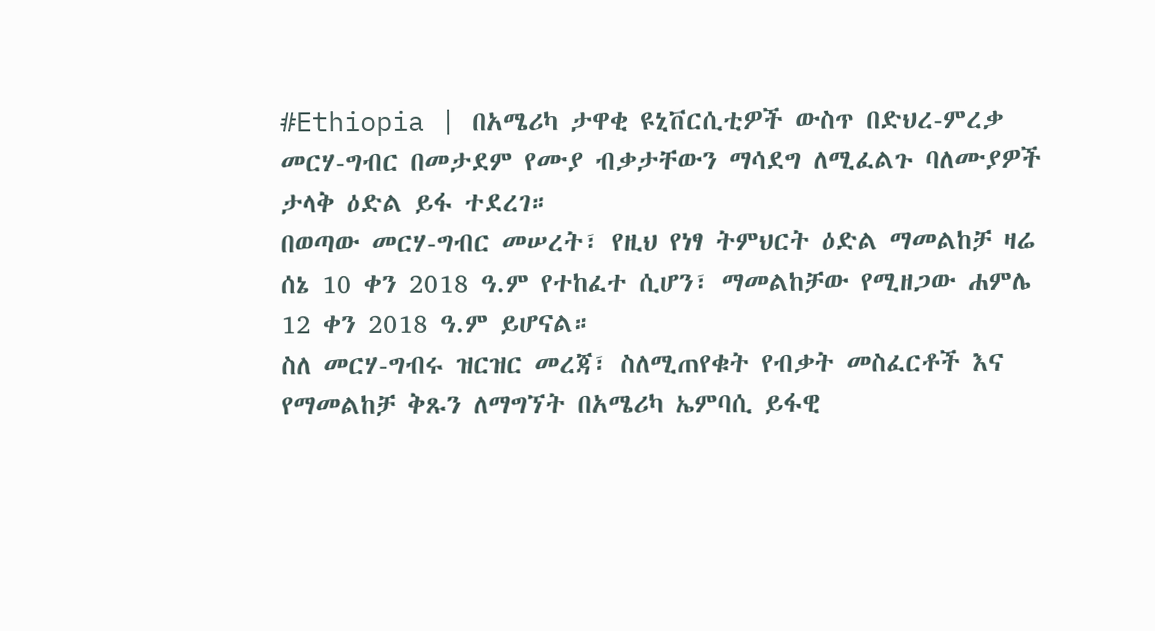#Ethiopia | በአሜሪካ ታዋቂ ዩኒቨርሲቲዎች ውስጥ በድህረ-ምረቃ መርሃ-ግብር በመታደም የሙያ ብቃታቸውን ማሳደግ ለሚፈልጉ ባለሙያዎች ታላቅ ዕድል ይፋ ተደረገ።
በወጣው መርሃ-ግብር መሠረት፣ የዚህ የነፃ ትምህርት ዕድል ማመልከቻ ዛሬ ሰኔ 10 ቀን 2018 ዓ.ም የተከፈተ ሲሆን፣ ማመልከቻው የሚዘጋው ሐምሌ 12 ቀን 2018 ዓ.ም ይሆናል።
ስለ መርሃ-ግብሩ ዝርዝር መረጃ፣ ስለሚጠየቁት የብቃት መስፈርቶች እና የማመልከቻ ቅጹን ለማግኘት በአሜሪካ ኤምባሲ ይፋዊ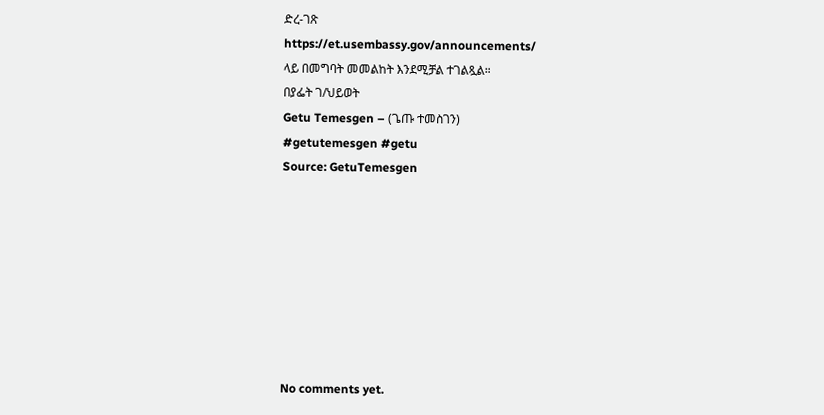ድረ-ገጽ
https://et.usembassy.gov/announcements/
ላይ በመግባት መመልከት እንደሚቻል ተገልጿል።
በያፌት ገ/ህይወት
Getu Temesgen – (ጌጡ ተመስገን)
#getutemesgen #getu
Source: GetuTemesgen








No comments yet.